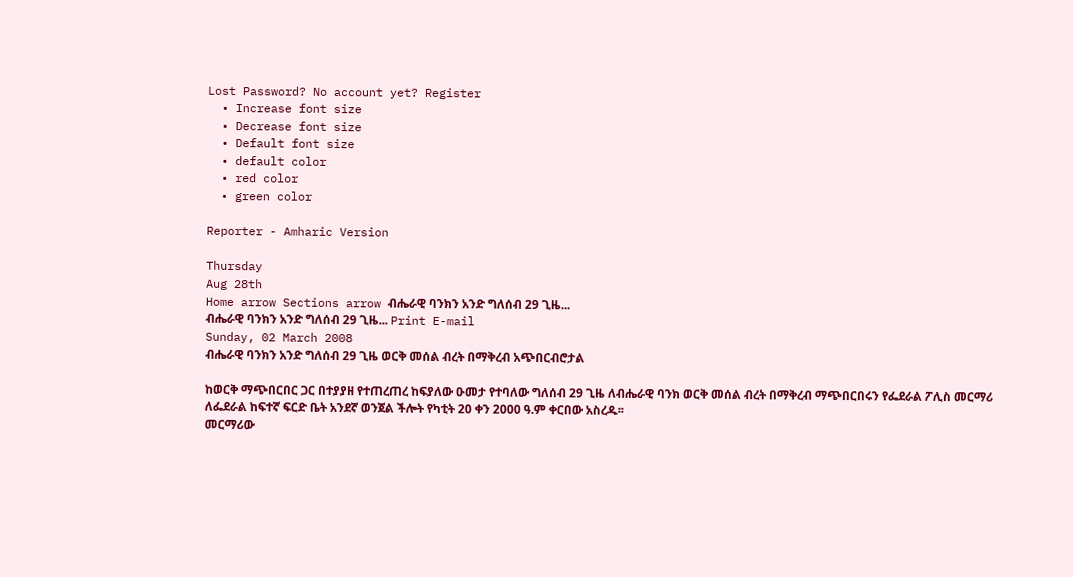Lost Password? No account yet? Register
  • Increase font size
  • Decrease font size
  • Default font size
  • default color
  • red color
  • green color

Reporter - Amharic Version

Thursday
Aug 28th
Home arrow Sections arrow ብሔራዊ ባንክን አንድ ግለሰብ 29 ጊዜ...
ብሔራዊ ባንክን አንድ ግለሰብ 29 ጊዜ... Print E-mail
Sunday, 02 March 2008
ብሔራዊ ባንክን አንድ ግለሰብ 29 ጊዜ ወርቅ መሰል ብረት በማቅረብ አጭበርብሮታል

ከወርቅ ማጭበርበር ጋር በተያያዘ የተጠረጠረ ከፍያለው ዑመታ የተባለው ግለሰብ 29 ጊዜ ለብሔራዊ ባንክ ወርቅ መሰል ብረት በማቅረብ ማጭበርበሩን የፌደራል ፖሊስ መርማሪ ለፌደራል ከፍተኛ ፍርድ ቤት አንደኛ ወንጀል ችሎት የካቲት 20 ቀን 2000 ዓ.ም ቀርበው አስረዱ፡፡
መርማሪው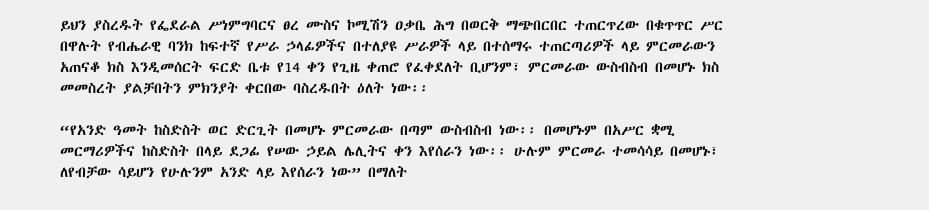ይህን ያስረዱት የፌደራል ሥነምግባርና ፀረ ሙስና ኮሚሽን ዐቃቤ ሕግ በወርቅ ማጭበርበር ተጠርጥረው በቁጥጥር ሥር በዋሉት የብሔራዊ ባንክ ከፍተኛ የሥራ ኃላፊዎችና በተለያዩ ሥራዎች ላይ በተሰማሩ ተጠርጣሪዎች ላይ ምርመራውን አጠናቆ ክስ እንዲመሰርት ፍርድ ቤቱ የ14 ቀን የጊዜ ቀጠሮ የፈቀደለት ቢሆንም፣ ምርመራው ውስብስብ በመሆኑ ክስ መመስረት ያልቻበትን ምክንያት ቀርበው ባስረዱበት ዕለት ነው፡፡

“የአንድ ዓመት ከስድስት ወር ድርጊት በመሆኑ ምርመራው በጣም ውስብስብ ነው፡፡ በመሆኑም በአሥር ቋሚ መርማሪዎችና ከስድስት በላይ ደጋፊ የሠው ኃይል ሌሊትና ቀን እየሰራን ነው፡፡ ሁሉም ምርመራ ተመሳሳይ በመሆኑ፣ ለየብቻው ሳይሆን የሁሉንም አንድ ላይ እየሰራን ነው” በማለት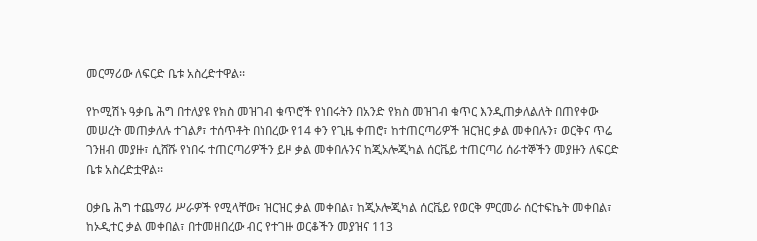መርማሪው ለፍርድ ቤቱ አስረድተዋል፡፡

የኮሚሽኑ ዓቃቤ ሕግ በተለያዩ የክስ መዝገብ ቁጥሮች የነበሩትን በአንድ የክስ መዝገብ ቁጥር እንዲጠቃለልለት በጠየቀው መሠረት መጠቃለሉ ተገልፆ፣ ተሰጥቶት በነበረው የ14 ቀን የጊዜ ቀጠሮ፣ ከተጠርጣሪዎች ዝርዝር ቃል መቀበሉን፣ ወርቅና ጥሬ ገንዘብ መያዙ፣ ሲሸሹ የነበሩ ተጠርጣሪዎችን ይዞ ቃል መቀበሉንና ከጂኦሎጂካል ሰርቬይ ተጠርጣሪ ሰራተኞችን መያዙን ለፍርድ ቤቱ አስረድቷዋል፡፡

ዐቃቤ ሕግ ተጨማሪ ሥራዎች የሚላቸው፣ ዝርዝር ቃል መቀበል፣ ከጂኦሎጂካል ሰርቬይ የወርቅ ምርመራ ሰርተፍኬት መቀበል፣ ከኦዲተር ቃል መቀበል፣ በተመዘበረው ብር የተገዙ ወርቆችን መያዝና 113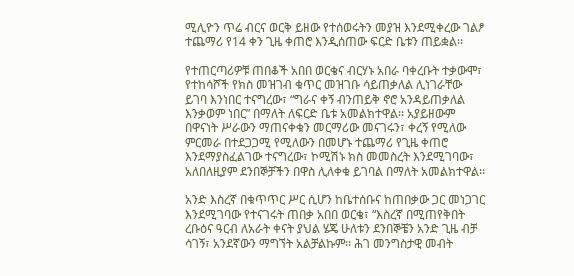ሚሊዮን ጥሬ ብርና ወርቅ ይዘው የተሰወሩትን መያዝ እንደሚቀረው ገልፆ ተጨማሪ የ14 ቀን ጊዜ ቀጠሮ እንዲሰጠው ፍርድ ቤቱን ጠይቋል፡፡

የተጠርጣሪዎቹ ጠበቆች አበበ ወርቄና ብርሃኑ አበራ ባቀረቡት ተቃውሞ፣ የተከሳሾች የክስ መዝገብ ቁጥር መዝገቡ ሳይጠቃለል ሊነገራቸው ይገባ እንነበር ተናግረው፣ “ግራና ቀኝ ብንጠይቅ ኖሮ አንዳይጠቃለል እንቃወም ነበር” በማለት ለፍርድ ቤቱ አመልክተዋል፡፡ አያይዘውም በዋናነት ሥራውን ማጠናቀቁን መርማሪው መናገሩን፣ ቀረኝ የሚለው ምርመራ በተደጋጋሚ የሚለውን በመሆኑ ተጨማሪ የጊዜ ቀጠሮ እንደማያስፈልገው ተናግረው፣ ኮሚሽኑ ክስ መመስረት እንደሚገባው፣ አለበለዚያም ደንበኞቻችን በዋስ ሊለቀቁ ይገባል በማለት አመልክተዋል፡፡

አንድ እስረኛ በቁጥጥር ሥር ሲሆን ከቤተሰቡና ከጠበቃው ጋር መነጋገር እንደሚገባው የተናገሩት ጠበቃ አበበ ወርቄ፣ “እስረኛ በሚጠየቅበት ረቡዕና ዓርብ ለአራት ቀናት ያህል ሄጄ ሁለቱን ደንበኞቼን አንድ ጊዜ ብቻ ሳገኝ፣ አንደኛውን ማግኘት አልቻልኩም፡፡ ሕገ መንግስታዊ መብት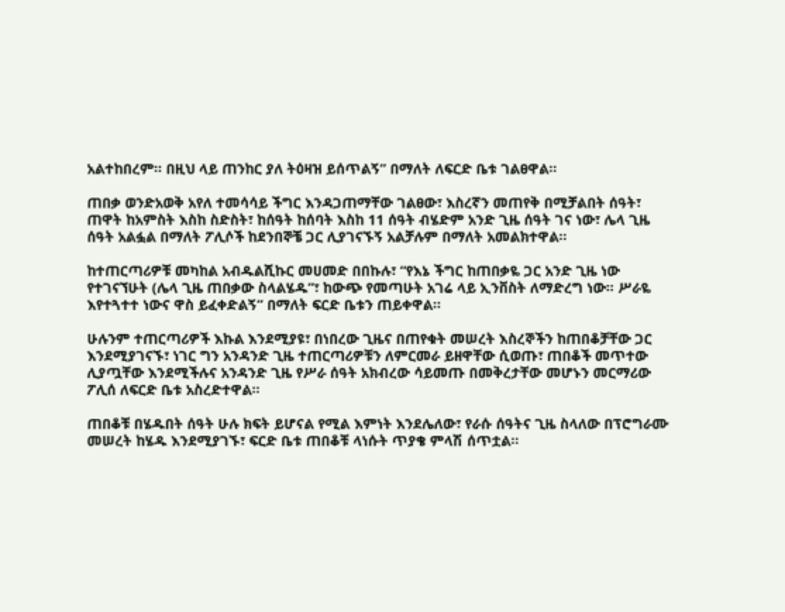አልተከበረም፡፡ በዚህ ላይ ጠንከር ያለ ትዕዛዝ ይሰጥልኝ” በማለት ለፍርድ ቤቱ ገልፀዋል፡፡

ጠበቃ ወንድአወቅ አየለ ተመሳሳይ ችግር እንዳጋጠማቸው ገልፀው፣ እስረኛን መጠየቅ በሚቻልበት ሰዓት፣ ጠዋት ከአምስት እስከ ስድስት፣ ከሰዓት ከሰባት እስከ 11 ሰዓት ብሄድም አንድ ጊዜ ሰዓት ገና ነው፣ ሌላ ጊዜ ሰዓት አልፏል በማለት ፖሊሶች ከደንበኞቼ ጋር ሊያገናኙኝ አልቻሉም በማለት አመልክተዋል፡፡

ከተጠርጣሪዎቹ መካከል አብዱልሺኩር መሀመድ በበኩሉ፣ “የእኔ ችግር ከጠበቃዬ ጋር አንድ ጊዜ ነው የተገናኘሁት (ሌላ ጊዜ ጠበቃው ስላልሄዱ”፣ ከውጭ የመጣሁት አገሬ ላይ ኢንቨስት ለማድረግ ነው፡፡ ሥራዬ እየተጓተተ ነውና ዋስ ይፈቀድልኝ” በማለት ፍርድ ቤቱን ጠይቀዋል፡፡

ሁሉንም ተጠርጣሪዎች እኩል እንደሚያዩ፣ በነበረው ጊዜና በጠየቁት መሠረት እስረኞችን ከጠበቆቻቸው ጋር እንደሚያገናኙ፣ ነገር ግን አንዳንድ ጊዜ ተጠርጣሪዎቹን ለምርመራ ይዘዋቸው ሲወጡ፣ ጠበቆች መጥተው ሊያጧቸው እንደሚችሉና አንዳንድ ጊዜ የሥራ ሰዓት አክብረው ሳይመጡ በመቅረታቸው መሆኑን መርማሪው ፖሊሰ ለፍርድ ቤቱ አስረድተዋል፡፡

ጠበቆቹ በሄዱበት ሰዓት ሁሉ ክፍት ይሆናል የሚል እምነት እንደሌለው፣ የራሱ ሰዓትና ጊዜ ስላለው በፕሮግራሙ መሠረት ከሄዱ እንደሚያገኙ፣ ፍርድ ቤቱ ጠበቆቹ ላነሱት ጥያቄ ምላሽ ሰጥቷል፡፡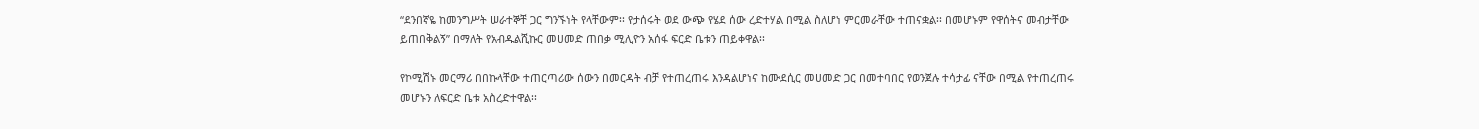“ደንበኛዬ ከመንግሥት ሠራተኞቸ ጋር ግንኙነት የላቸውም፡፡ የታሰሩት ወደ ውጭ የሄደ ሰው ረድተሃል በሚል ስለሆነ ምርመራቸው ተጠናቋል፡፡ በመሆኑም የዋሰትና መብታቸው ይጠበቅልኝ” በማለት የአብዱልሺኩር መሀመድ ጠበቃ ሚሊዮን አሰፋ ፍርድ ቤቱን ጠይቀዋል፡፡

የኮሚሽኑ መርማሪ በበኩላቸው ተጠርጣሪው ሰውን በመርዳት ብቻ የተጠረጠሩ እንዳልሆነና ከሙደሲር መሀመድ ጋር በመተባበር የወንጀሉ ተሳታፊ ናቸው በሚል የተጠረጠሩ መሆኑን ለፍርድ ቤቱ አስረድተዋል፡፡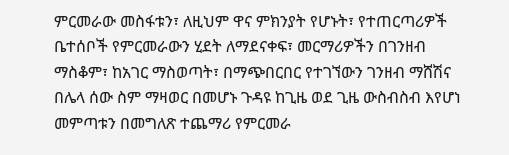ምርመራው መስፋቱን፣ ለዚህም ዋና ምክንያት የሆኑት፣ የተጠርጣሪዎች ቤተሰቦች የምርመራውን ሂደት ለማደናቀፍ፣ መርማሪዎችን በገንዘብ ማስቆም፣ ከአገር ማስወጣት፣ በማጭበርበር የተገኘውን ገንዘብ ማሸሽና በሌላ ሰው ስም ማዛወር በመሆኑ ጉዳዩ ከጊዜ ወደ ጊዜ ውስብስብ እየሆነ መምጣቱን በመግለጽ ተጨማሪ የምርመራ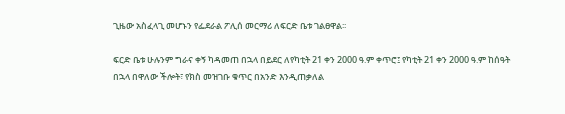ጊዜው አስፈላጊ መሆኑን የፌደራል ፖሊሰ መርማሪ ለፍርድ ቤቱ ገልፀዋል፡፡

ፍርድ ቤቱ ሁሉንም ግራና ቀኝ ካዳመጠ በኋላ በይደር ለየካቲት 21 ቀን 2000 ዓ.ም ቀጥሮ፤ የካቲት 21 ቀን 2000 ዓ.ም ከሰዓት በኋላ በዋለው ችሎት፣ የክስ መዝገቡ ቁጥር በአንድ እንዲጠቃለል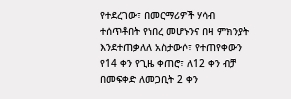የተደረገው፣ በመርማሪዎች ሃሳብ ተሰጥቶበት የነበረ መሆኑንና በዛ ምክንያት እንደተጠቃለለ አስታውሶ፣ የተጠየቀውን የ14 ቀን የጊዜ ቀጠሮ፣ ለ12 ቀን ብቻ በመፍቀድ ለመጋቢት 2 ቀን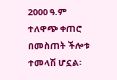2000 ዓ.ም ተለዋጭ ቀጠሮ በመስጠት ችሎቱ ተመላሽ ሆኗል፡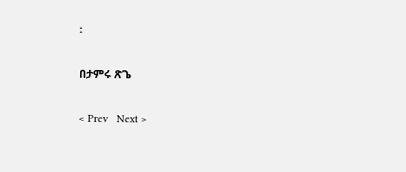፡

በታምሩ ጽጌ

< Prev   Next >